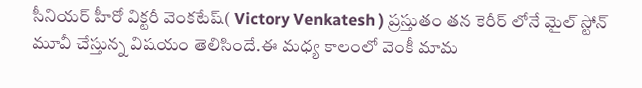సీనియర్ హీరో విక్టరీ వెంకటేష్( Victory Venkatesh ) ప్రస్తుతం తన కెరీర్ లోనే మైల్ స్టోన్ మూవీ చేస్తున్న విషయం తెలిసిందే.ఈ మధ్య కాలంలో వెంకీ మామ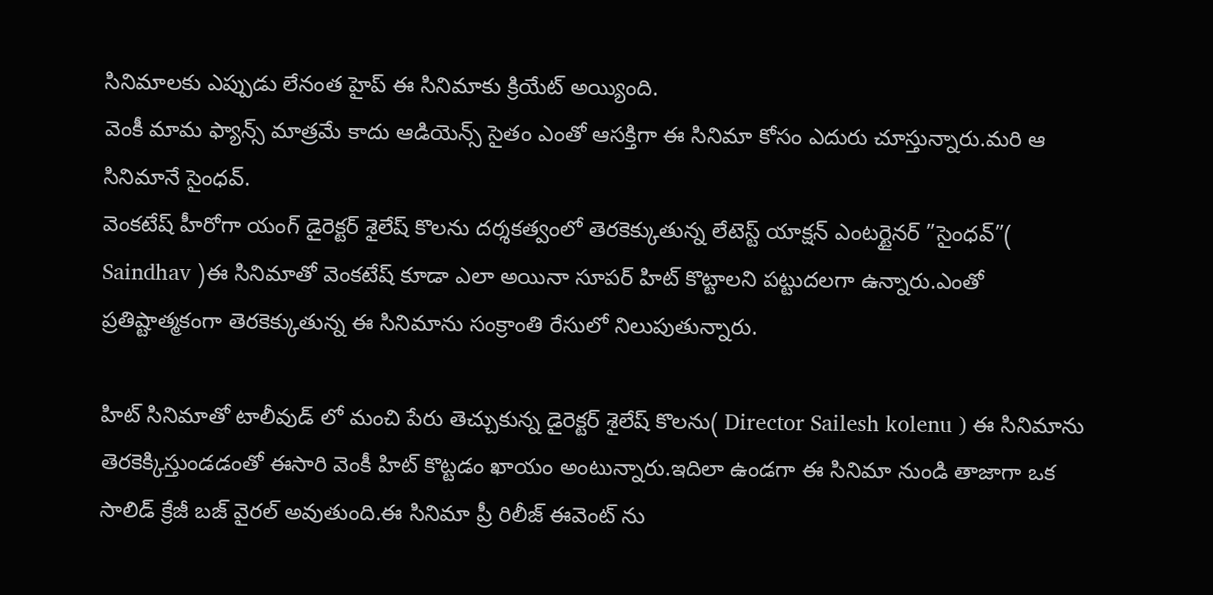సినిమాలకు ఎప్పుడు లేనంత హైప్ ఈ సినిమాకు క్రియేట్ అయ్యింది.
వెంకీ మామ ఫ్యాన్స్ మాత్రమే కాదు ఆడియెన్స్ సైతం ఎంతో ఆసక్తిగా ఈ సినిమా కోసం ఎదురు చూస్తున్నారు.మరి ఆ సినిమానే సైంధవ్.
వెంకటేష్ హీరోగా యంగ్ డైరెక్టర్ శైలేష్ కొలను దర్శకత్వంలో తెరకెక్కుతున్న లేటెస్ట్ యాక్షన్ ఎంటర్టైనర్ ”సైంధవ్”( Saindhav )ఈ సినిమాతో వెంకటేష్ కూడా ఎలా అయినా సూపర్ హిట్ కొట్టాలని పట్టుదలగా ఉన్నారు.ఎంతో ప్రతిష్టాత్మకంగా తెరకెక్కుతున్న ఈ సినిమాను సంక్రాంతి రేసులో నిలుపుతున్నారు.

హిట్ సినిమాతో టాలీవుడ్ లో మంచి పేరు తెచ్చుకున్న డైరెక్టర్ శైలేష్ కొలను( Director Sailesh kolenu ) ఈ సినిమాను తెరకెక్కిస్తుండడంతో ఈసారి వెంకీ హిట్ కొట్టడం ఖాయం అంటున్నారు.ఇదిలా ఉండగా ఈ సినిమా నుండి తాజాగా ఒక సాలిడ్ క్రేజీ బజ్ వైరల్ అవుతుంది.ఈ సినిమా ప్రీ రిలీజ్ ఈవెంట్ ను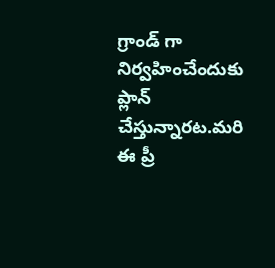గ్రాండ్ గా నిర్వహించేందుకు ప్లాన్ చేస్తున్నారట.మరి ఈ ప్రీ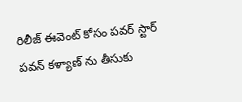రిలీజ్ ఈవెంట్ కోసం పవర్ స్టార్ పవన్ కళ్యాణ్ ను తీసుకు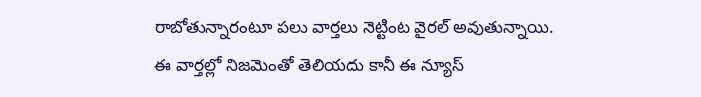రాబోతున్నారంటూ పలు వార్తలు నెట్టింట వైరల్ అవుతున్నాయి.
ఈ వార్తల్లో నిజమెంతో తెలియదు కానీ ఈ న్యూస్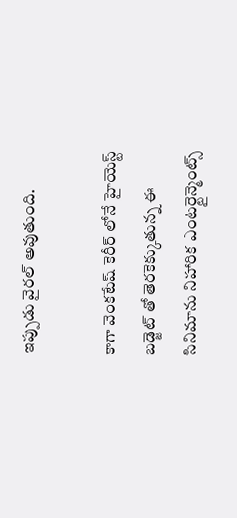ఇప్పుడు వైరల్ అవుతుంది.

కాగా వెంకటేష్ కెరీర్ లోనే హైయెస్ట్ బడ్జెట్ తో తెరకెక్కుతున్న ఈ సినిమాను నిహారిక ఎంటర్టైన్మెంట్స్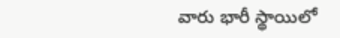వారు భారీ స్థాయిలో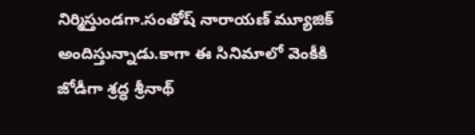నిర్మిస్తుండగా.సంతోష్ నారాయణ్ మ్యూజిక్ అందిస్తున్నాడు.కాగా ఈ సినిమాలో వెంకీకి జోడీగా శ్రద్ధ శ్రీనాథ్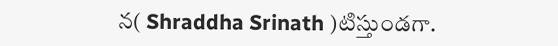న( Shraddha Srinath )టిస్తుండగా.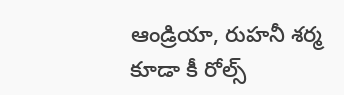ఆండ్రియా, రుహనీ శర్మ కూడా కీ రోల్స్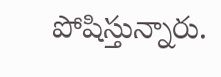పోషిస్తున్నారు.